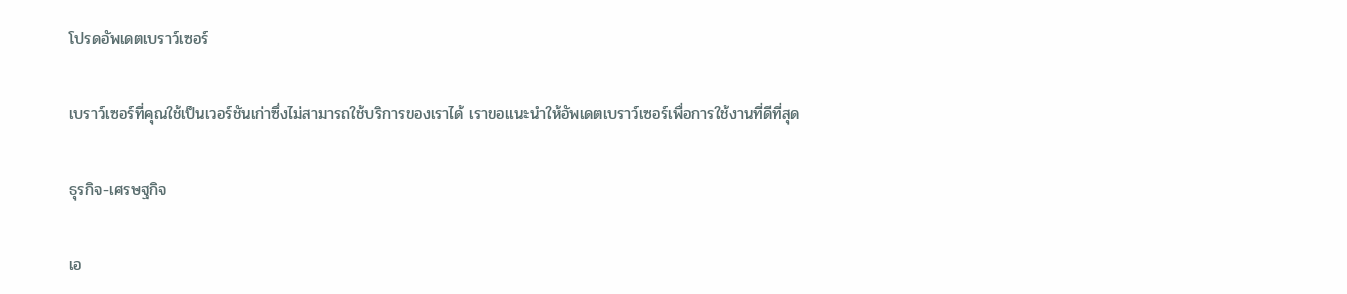โปรดอัพเดตเบราว์เซอร์

เบราว์เซอร์ที่คุณใช้เป็นเวอร์ชันเก่าซึ่งไม่สามารถใช้บริการของเราได้ เราขอแนะนำให้อัพเดตเบราว์เซอร์เพื่อการใช้งานที่ดีที่สุด

ธุรกิจ-เศรษฐกิจ

เอ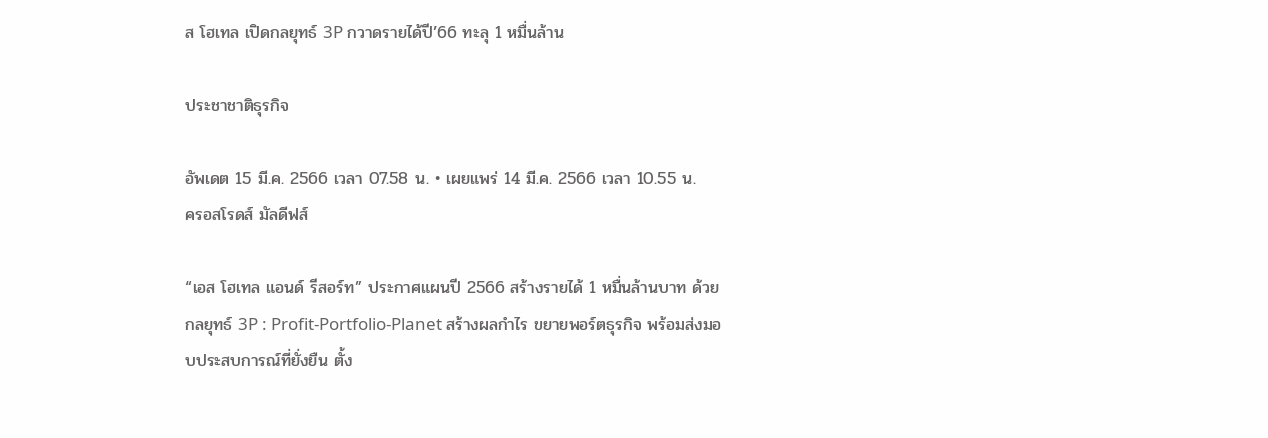ส โฮเทล เปิดกลยุทธ์ 3P กวาดรายได้ปี’66 ทะลุ 1 หมื่นล้าน

ประชาชาติธุรกิจ

อัพเดต 15 มี.ค. 2566 เวลา 07.58 น. • เผยแพร่ 14 มี.ค. 2566 เวลา 10.55 น.
ครอสโรดส์ มัลดีฟส์

“เอส โฮเทล แอนด์ รีสอร์ท” ประกาศแผนปี 2566 สร้างรายได้ 1 หมื่นล้านบาท ด้วยกลยุทธ์ 3P : Profit-Portfolio-Planet สร้างผลกำไร ขยายพอร์ตธุรกิจ พร้อมส่งมอบประสบการณ์ที่ยั่งยืน ตั้ง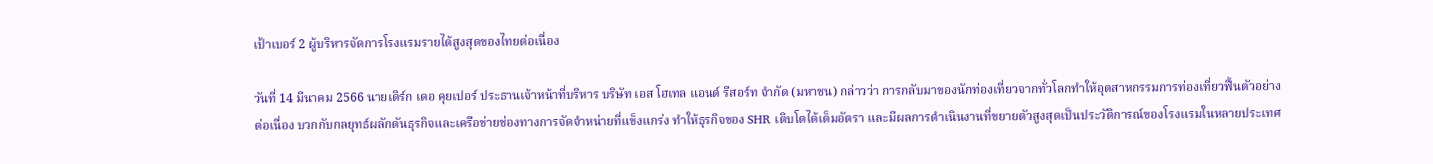เป้าเบอร์ 2 ผู้บริหารจัดการโรงแรมรายได้สูงสุดของไทยต่อเนื่อง

วันที่ 14 มีนาคม 2566 นายเดิร์ก เดอ คุยเปอร์ ประธานเจ้าหน้าที่บริหาร บริษัท เอส โฮเทล แอนด์ รีสอร์ท จำกัด (มหาชน) กล่าวว่า การกลับมาของนักท่องเที่ยวจากทั่วโลกทำให้อุตสาหกรรมการท่องเที่ยวฟื้นตัวอย่างต่อเนื่อง บวกกับกลยุทธ์ผลักดันธุรกิจและเครือข่ายช่องทางการจัดจำหน่ายที่แข็งแกร่ง ทำให้ธุรกิจของ SHR เติบโตได้เต็มอัตรา และมีผลการดำเนินงานที่ขยายตัวสูงสุดเป็นประวัติการณ์ของโรงแรมในหลายประเทศ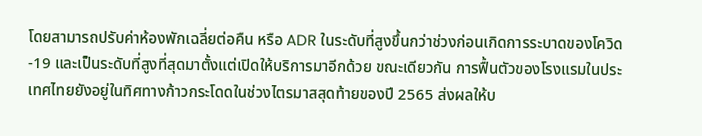โดยสามารถปรับค่าห้องพักเฉลี่ยต่อคืน หรือ ADR ในระดับที่สูงขึ้นกว่าช่วงก่อนเกิดการระบาดของโควิด-19 และเป็นระดับที่สูงที่สุดมาตั้งแต่เปิดให้บริการมาอีกด้วย ขณะเดียวกัน การฟื้นตัวของโรงแรมในประเทศไทยยังอยู่ในทิศทางก้าวกระโดดในช่วงไตรมาสสุดท้ายของปี 2565 ส่งผลให้บ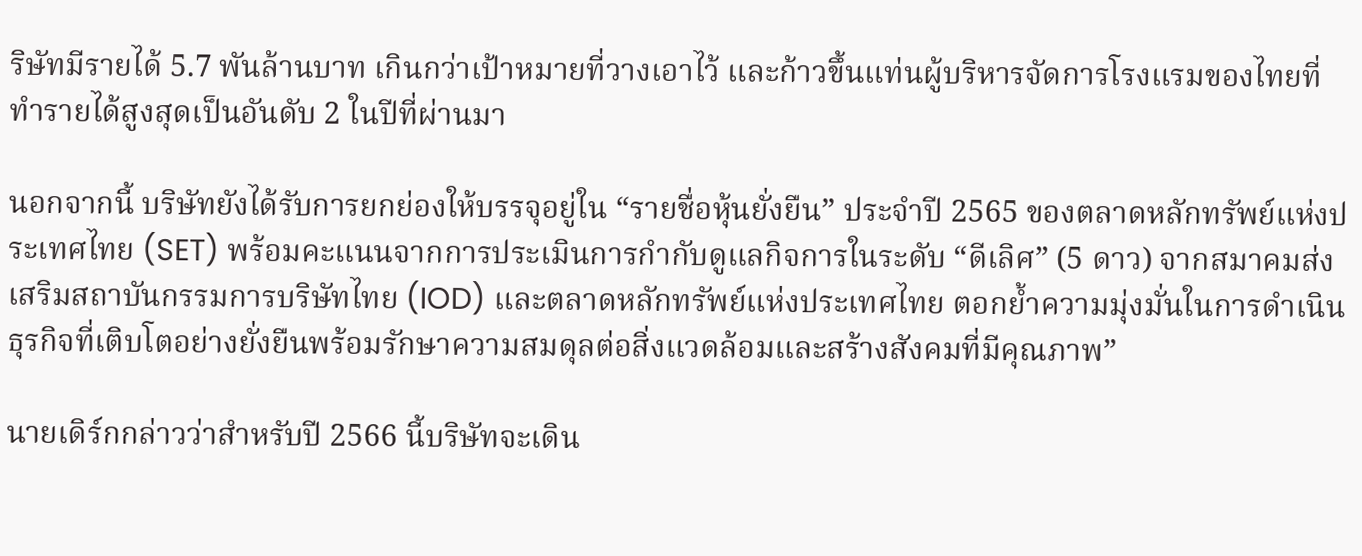ริษัทมีรายได้ 5.7 พันล้านบาท เกินกว่าเป้าหมายที่วางเอาไว้ และก้าวขึ้นแท่นผู้บริหารจัดการโรงแรมของไทยที่ทำรายได้สูงสุดเป็นอันดับ 2 ในปีที่ผ่านมา

นอกจากนี้ บริษัทยังได้รับการยกย่องให้บรรจุอยู่ใน “รายชื่อหุ้นยั่งยืน” ประจำปี 2565 ของตลาดหลักทรัพย์แห่งประเทศไทย (SET) พร้อมคะแนนจากการประเมินการกำกับดูแลกิจการในระดับ “ดีเลิศ” (5 ดาว) จากสมาคมส่งเสริมสถาบันกรรมการบริษัทไทย (IOD) และตลาดหลักทรัพย์แห่งประเทศไทย ตอกย้ำความมุ่งมั่นในการดำเนินธุรกิจที่เติบโตอย่างยั่งยืนพร้อมรักษาความสมดุลต่อสิ่งแวดล้อมและสร้างสังคมที่มีคุณภาพ”

นายเดิร์กกล่าวว่าสำหรับปี 2566 นี้บริษัทจะเดิน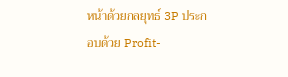หน้าด้วยกลยุทธ์ 3P ประกอบด้วย Profit-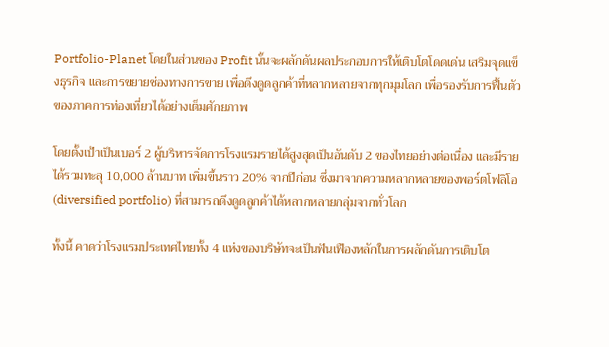Portfolio-Planet โดยในส่วนของ Profit นั้นจะผลักดันผลประกอบการให้เติบโตโดดเด่น เสริมจุดแข็งธุรกิจ และการขยายช่องทางการขาย เพื่อดึงดูดลูกค้าที่หลากหลายจากทุกมุมโลก เพื่อรองรับการฟื้นตัวของภาคการท่องเที่ยวได้อย่างเต็มศักยภาพ

โดยตั้งเป้าเป็นเบอร์ 2 ผู้บริหารจัดการโรงแรมรายได้สูงสุดเป็นอันดับ 2 ของไทยอย่างต่อเนื่อง และมีรายได้รวมทะลุ 10,000 ล้านบาท เพิ่มขึ้นราว 20% จากปีก่อน ซึ่งมาจากความหลากหลายของพอร์ตโฟลิโอ (diversified portfolio) ที่สามารถดึงดูดลูกค้าได้หลากหลายกลุ่มจากทั่วโลก

ทั้งนี้ คาดว่าโรงแรมประเทศไทยทั้ง 4 แห่งของบริษัทจะเป็นฟันเฟืองหลักในการผลักดันการเติบโต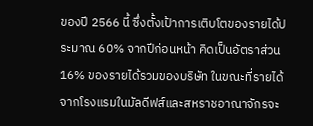ของปี 2566 นี้ ซึ่งตั้งเป้าการเติบโตของรายได้ประมาณ 60% จากปีก่อนหน้า คิดเป็นอัตราส่วน 16% ของรายได้รวมของบริษัท ในขณะที่รายได้จากโรงแรมในมัลดีฟส์และสหราชอาณาจักรจะ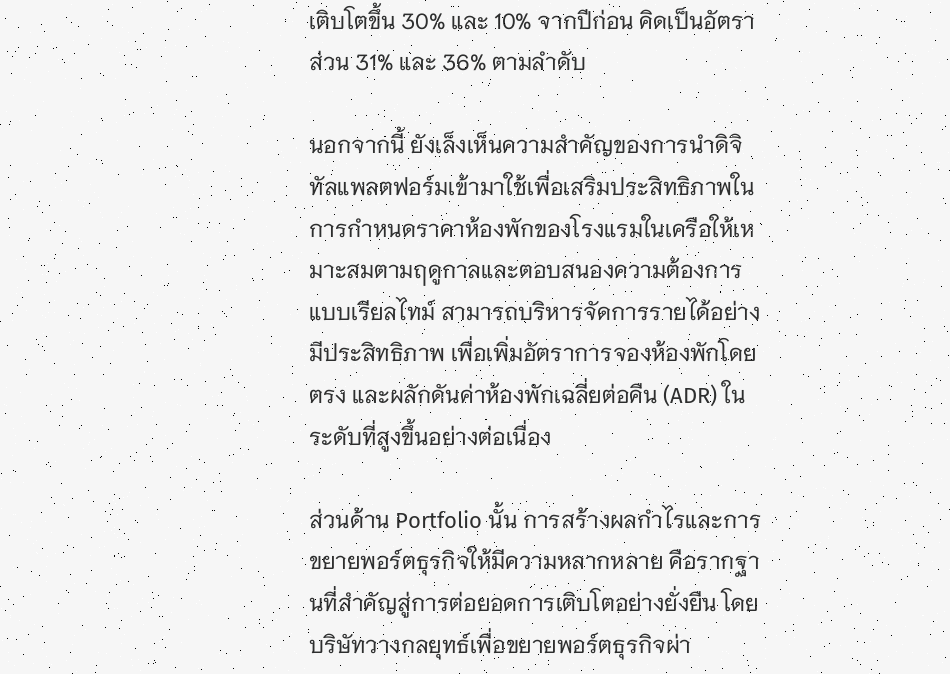เติบโตขึ้น 30% และ 10% จากปีก่อน คิดเป็นอัตราส่วน 31% และ 36% ตามลำดับ

นอกจากนี้ ยังเล็งเห็นความสำคัญของการนำดิจิทัลแพลตฟอร์มเข้ามาใช้เพื่อเสริมประสิทธิภาพในการกำหนดราคาห้องพักของโรงแรมในเครือให้เหมาะสมตามฤดูกาลและตอบสนองความต้องการแบบเรียลไทม์ สามารถบริหารจัดการรายได้อย่างมีประสิทธิภาพ เพื่อเพิ่มอัตราการจองห้องพักโดยตรง และผลักดันค่าห้องพักเฉลี่ยต่อคืน (ADR) ในระดับที่สูงขึ้นอย่างต่อเนื่อง

ส่วนด้าน Portfolio นั้น การสร้างผลกำไรและการขยายพอร์ตธุรกิจให้มีความหลากหลาย คือรากฐานที่สำคัญสู่การต่อยอดการเติบโตอย่างยั่งยืน โดยบริษัทวางกลยุทธ์เพื่อขยายพอร์ตธุรกิจผ่า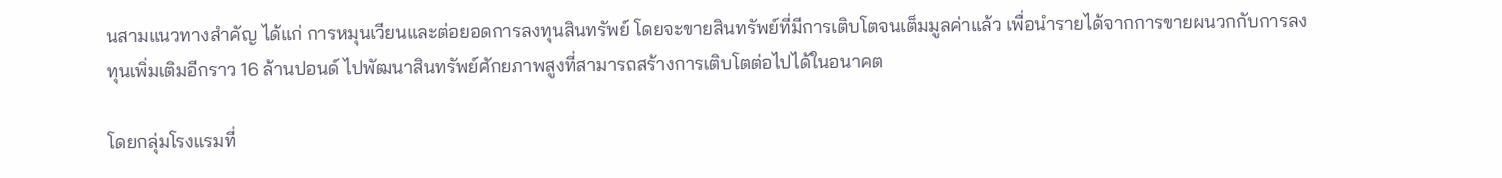นสามแนวทางสำคัญ ได้แก่ การหมุนเวียนและต่อยอดการลงทุนสินทรัพย์ โดยจะขายสินทรัพย์ที่มีการเติบโตจนเต็มมูลค่าแล้ว เพื่อนำรายได้จากการขายผนวกกับการลงทุนเพิ่มเติมอีกราว 16 ล้านปอนด์ ไปพัฒนาสินทรัพย์ศักยภาพสูงที่สามารถสร้างการเติบโตต่อไปได้ในอนาคต

โดยกลุ่มโรงแรมที่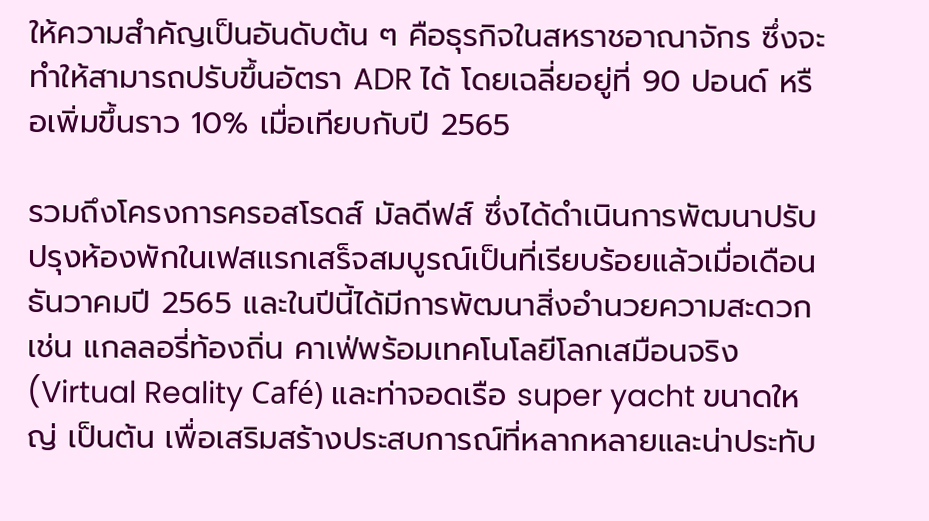ให้ความสำคัญเป็นอันดับต้น ๆ คือธุรกิจในสหราชอาณาจักร ซึ่งจะทำให้สามารถปรับขึ้นอัตรา ADR ได้ โดยเฉลี่ยอยู่ที่ 90 ปอนด์ หรือเพิ่มขึ้นราว 10% เมื่อเทียบกับปี 2565

รวมถึงโครงการครอสโรดส์ มัลดีฟส์ ซึ่งได้ดำเนินการพัฒนาปรับปรุงห้องพักในเฟสแรกเสร็จสมบูรณ์เป็นที่เรียบร้อยแล้วเมื่อเดือนธันวาคมปี 2565 และในปีนี้ได้มีการพัฒนาสิ่งอำนวยความสะดวก เช่น แกลลอรี่ท้องถิ่น คาเฟ่พร้อมเทคโนโลยีโลกเสมือนจริง (Virtual Reality Café) และท่าจอดเรือ super yacht ขนาดใหญ่ เป็นต้น เพื่อเสริมสร้างประสบการณ์ที่หลากหลายและน่าประทับ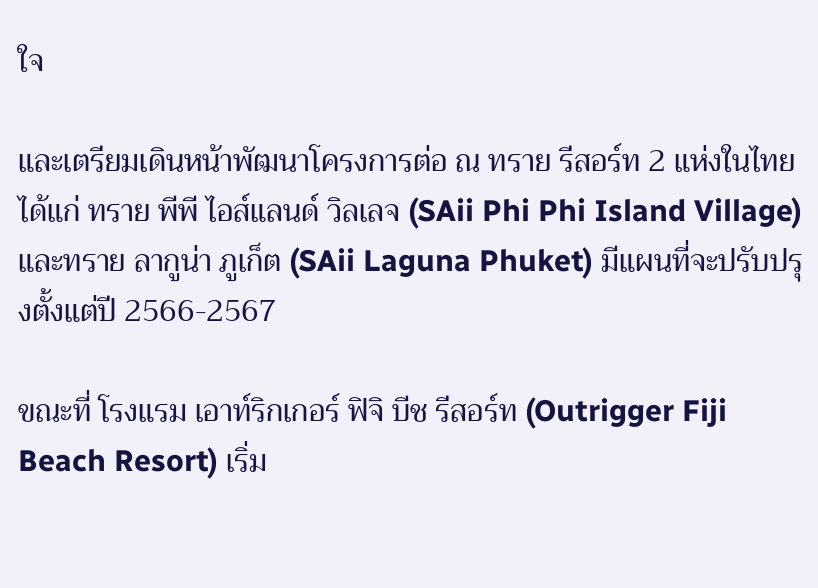ใจ

และเตรียมเดินหน้าพัฒนาโครงการต่อ ณ ทราย รีสอร์ท 2 แห่งในไทย ได้แก่ ทราย พีพี ไอส์แลนด์ วิลเลจ (SAii Phi Phi Island Village) และทราย ลากูน่า ภูเก็ต (SAii Laguna Phuket) มีแผนที่จะปรับปรุงตั้งแต่ปี 2566-2567

ขณะที่ โรงแรม เอาท์ริกเกอร์ ฟิจิ บีช รีสอร์ท (Outrigger Fiji Beach Resort) เริ่ม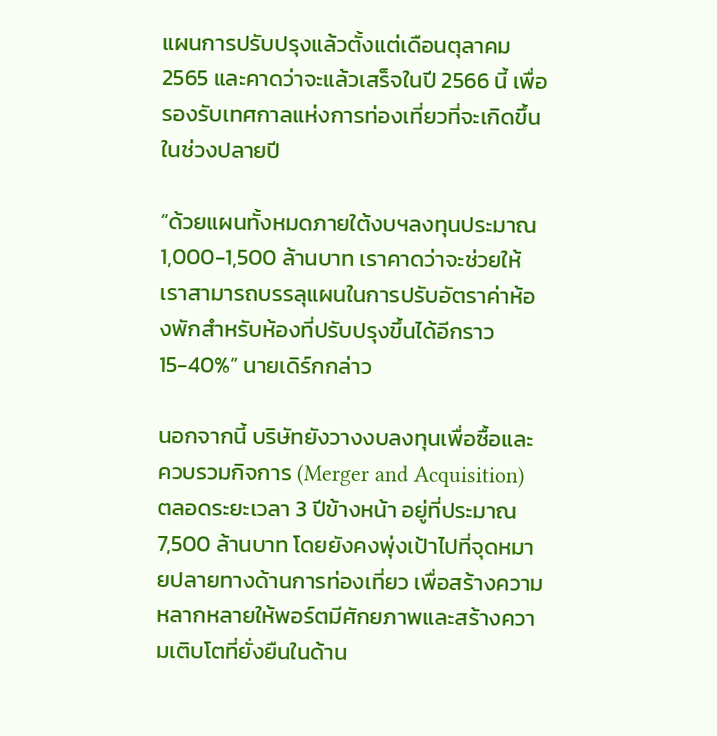แผนการปรับปรุงแล้วตั้งแต่เดือนตุลาคม 2565 และคาดว่าจะแล้วเสร็จในปี 2566 นี้ เพื่อรองรับเทศกาลแห่งการท่องเที่ยวที่จะเกิดขึ้นในช่วงปลายปี

“ด้วยแผนทั้งหมดภายใต้งบฯลงทุนประมาณ 1,000-1,500 ล้านบาท เราคาดว่าจะช่วยให้เราสามารถบรรลุแผนในการปรับอัตราค่าห้องพักสำหรับห้องที่ปรับปรุงขึ้นได้อีกราว 15-40%” นายเดิร์กกล่าว

นอกจากนี้ บริษัทยังวางงบลงทุนเพื่อซื้อและควบรวมกิจการ (Merger and Acquisition) ตลอดระยะเวลา 3 ปีข้างหน้า อยู่ที่ประมาณ 7,500 ล้านบาท โดยยังคงพุ่งเป้าไปที่จุดหมายปลายทางด้านการท่องเที่ยว เพื่อสร้างความหลากหลายให้พอร์ตมีศักยภาพและสร้างความเติบโตที่ยั่งยืนในด้าน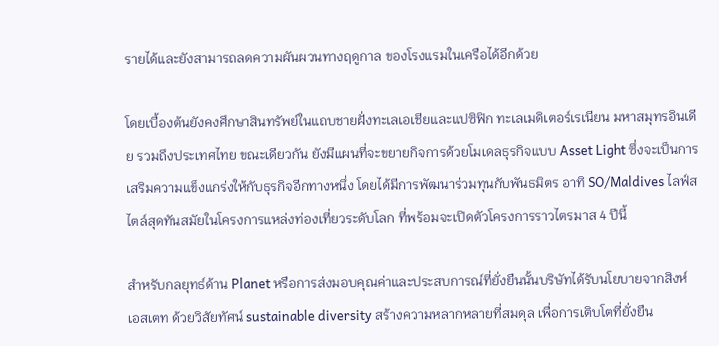รายได้และยังสามารถลดความผันผวนทางฤดูกาล ของโรงแรมในเครือได้อีกด้วย

โดยเบื้องต้นยังคงศึกษาสินทรัพย์ในแถบชายฝั่งทะเลเอเชียและแปซิฟิก ทะเลเมดิเตอร์เรเนียน มหาสมุทรอินเดีย รวมถึงประเทศไทย ขณะเดียวกัน ยังมีแผนที่จะขยายกิจการด้วยโมเดลธุรกิจแบบ Asset Light ซึ่งจะเป็นการเสริมความแข็งแกร่งให้กับธุรกิจอีกทางหนึ่ง โดยได้มีการพัฒนาร่วมทุนกับพันธมิตร อาทิ SO/Maldives ไลฟ์สไตล์สุดทันสมัยในโครงการแหล่งท่องเที่ยวระดับโลก ที่พร้อมจะเปิดตัวโครงการราวไตรมาส 4 ปีนี้

สำหรับกลยุทธ์ด้าน Planet หรือการส่งมอบคุณค่าและประสบการณ์ที่ยั่งยืนนั้นบริษัทได้รับนโยบายจากสิงห์ เอสเตท ด้วยวิสัยทัศน์ sustainable diversity สร้างความหลากหลายที่สมดุล เพื่อการเติบโตที่ยั่งยืน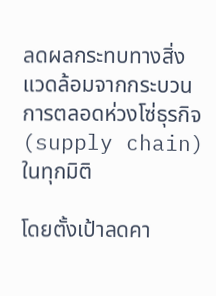ลดผลกระทบทางสิ่งแวดล้อมจากกระบวนการตลอดห่วงโซ่ธุรกิจ (supply chain) ในทุกมิติ

โดยตั้งเป้าลดคา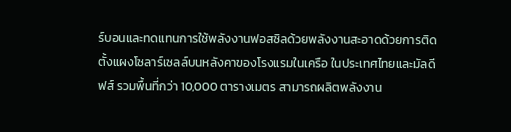ร์บอนและทดแทนการใช้พลังงานฟอสซิลด้วยพลังงานสะอาดด้วยการติดตั้งแผงโซลาร์เซลล์บนหลังคาของโรงแรมในเครือ ในประเทศไทยและมัลดีฟส์ รวมพื้นที่กว่า 10,000 ตารางเมตร สามารถผลิตพลังงาน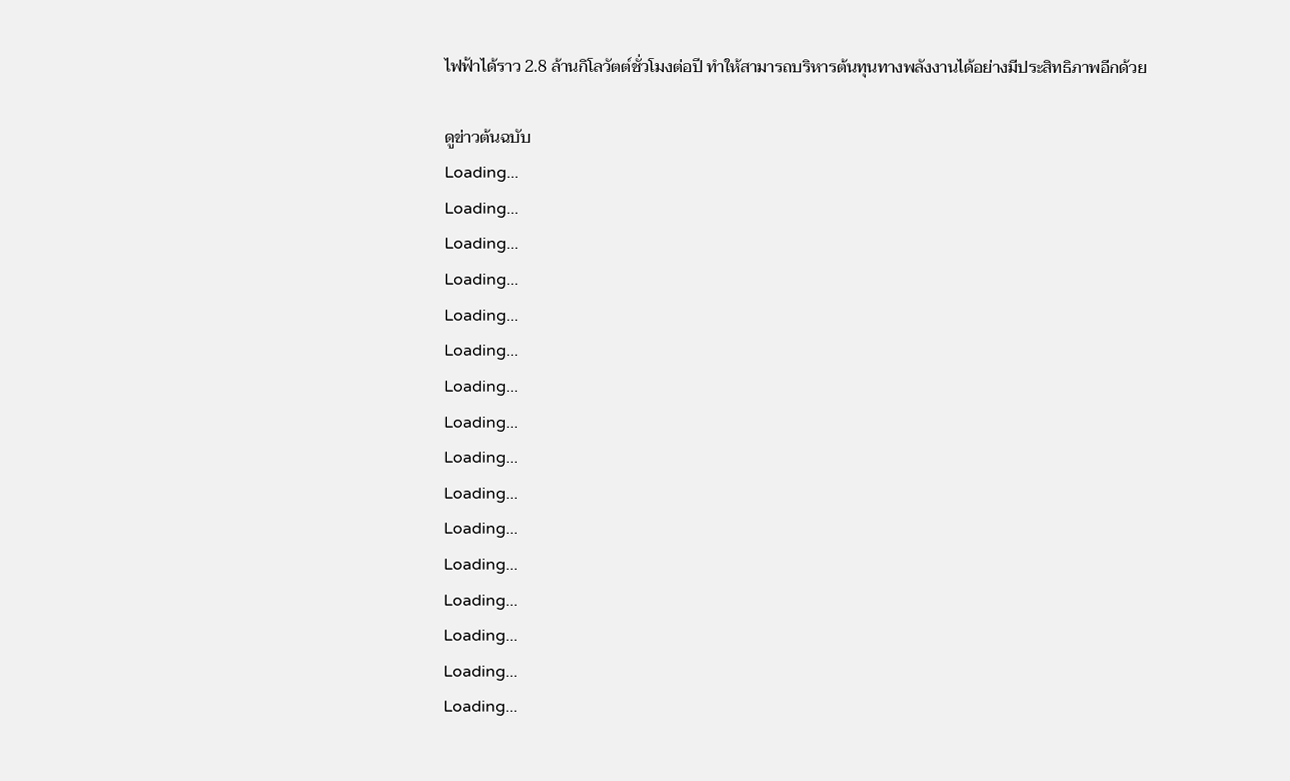ไฟฟ้าได้ราว 2.8 ล้านกิโลวัตต์ชั่วโมงต่อปี ทำให้สามารถบริหารต้นทุนทางพลังงานได้อย่างมีประสิทธิภาพอีกด้วย

ดูข่าวต้นฉบับ
Loading...
Loading...
Loading...
Loading...
Loading...
Loading...
Loading...
Loading...
Loading...
Loading...
Loading...
Loading...
Loading...
Loading...
Loading...
Loading...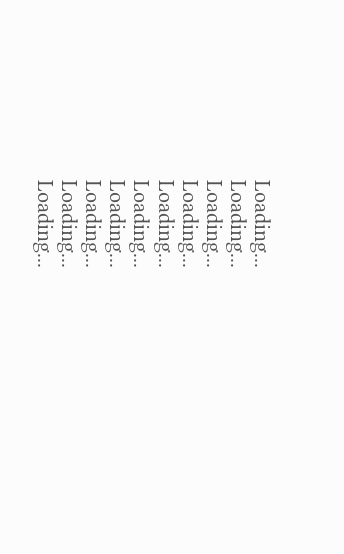Loading...
Loading...
Loading...
Loading...
Loading...
Loading...
Loading...
Loading...
Loading...
Loading...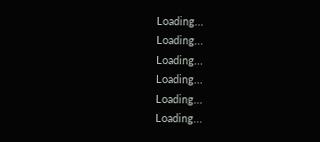Loading...
Loading...
Loading...
Loading...
Loading...
Loading...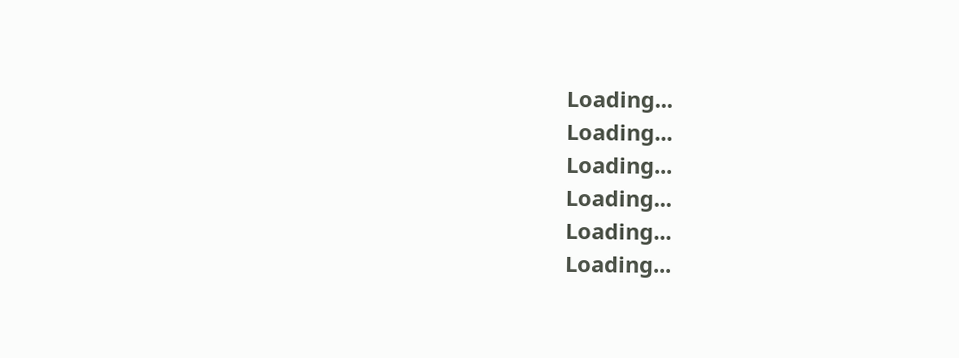Loading...
Loading...
Loading...
Loading...
Loading...
Loading...